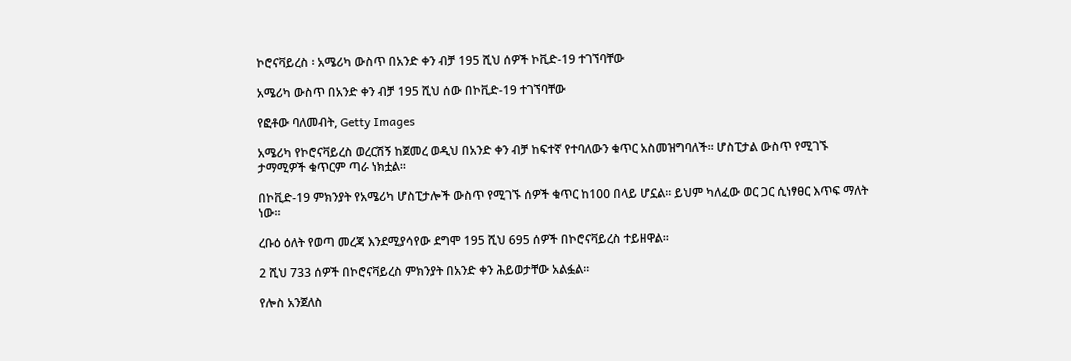ኮሮናቫይረስ ፡ አሜሪካ ውስጥ በአንድ ቀን ብቻ 195 ሺህ ሰዎች ኮቪድ-19 ተገኘባቸው

አሜሪካ ውስጥ በአንድ ቀን ብቻ 195 ሺህ ሰው በኮቪድ-19 ተገኘባቸው

የፎቶው ባለመብት, Getty Images

አሜሪካ የኮሮናቫይረስ ወረርሽኝ ከጀመረ ወዲህ በአንድ ቀን ብቻ ከፍተኛ የተባለውን ቁጥር አስመዝግባለች። ሆስፒታል ውስጥ የሚገኙ ታማሚዎች ቁጥርም ጣራ ነክቷል።

በኮቪድ-19 ምክንያት የአሜሪካ ሆስፒታሎች ውስጥ የሚገኙ ሰዎች ቁጥር ከ100 በላይ ሆኗል። ይህም ካለፈው ወር ጋር ሲነፃፀር እጥፍ ማለት ነው።

ረቡዕ ዕለት የወጣ መረጃ እንደሚያሳየው ደግሞ 195 ሺህ 695 ሰዎች በኮሮናቫይረስ ተይዘዋል።

2 ሺህ 733 ሰዎች በኮሮናቫይረስ ምክንያት በአንድ ቀን ሕይወታቸው አልፏል።

የሎስ አንጀለስ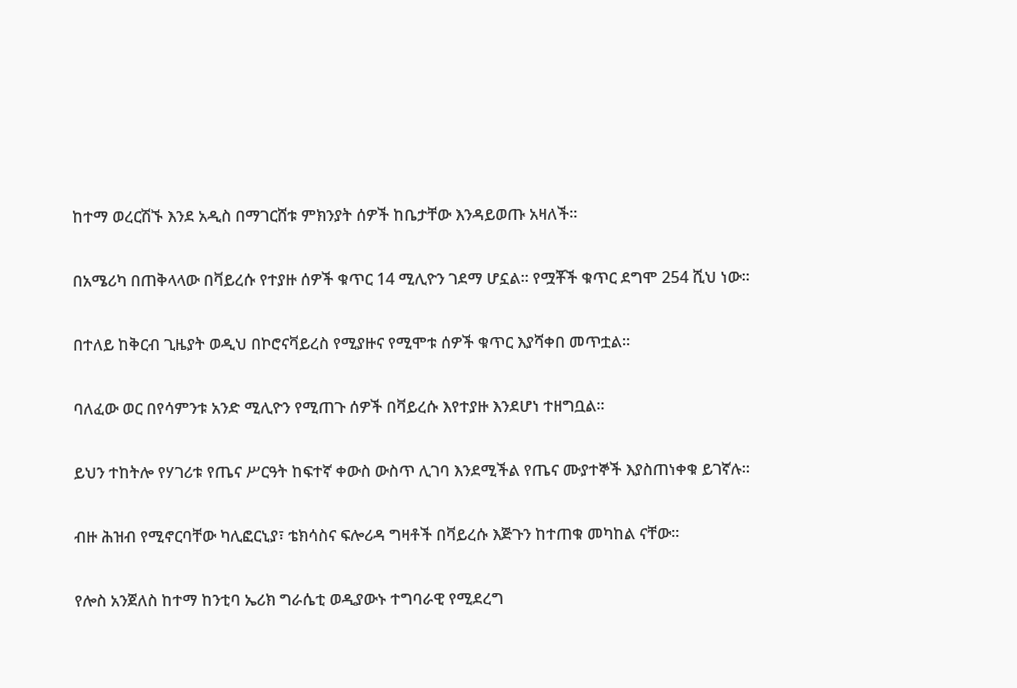ከተማ ወረርሽኙ እንደ አዲስ በማገርሸቱ ምክንያት ሰዎች ከቤታቸው እንዳይወጡ አዛለች።

በአሜሪካ በጠቅላላው በቫይረሱ የተያዙ ሰዎች ቁጥር 14 ሚሊዮን ገደማ ሆኗል። የሟቾች ቁጥር ደግሞ 254 ሺህ ነው።

በተለይ ከቅርብ ጊዜያት ወዲህ በኮሮናቫይረስ የሚያዙና የሚሞቱ ሰዎች ቁጥር እያሻቀበ መጥቷል።

ባለፈው ወር በየሳምንቱ አንድ ሚሊዮን የሚጠጉ ሰዎች በቫይረሱ እየተያዙ እንደሆነ ተዘግቧል።

ይህን ተከትሎ የሃገሪቱ የጤና ሥርዓት ከፍተኛ ቀውስ ውስጥ ሊገባ እንደሚችል የጤና ሙያተኞች እያስጠነቀቁ ይገኛሉ።

ብዙ ሕዝብ የሚኖርባቸው ካሊፎርኒያ፣ ቴክሳስና ፍሎሪዳ ግዛቶች በቫይረሱ እጅጉን ከተጠቁ መካከል ናቸው።

የሎስ አንጀለስ ከተማ ከንቲባ ኤሪክ ግራሴቲ ወዲያውኑ ተግባራዊ የሚደረግ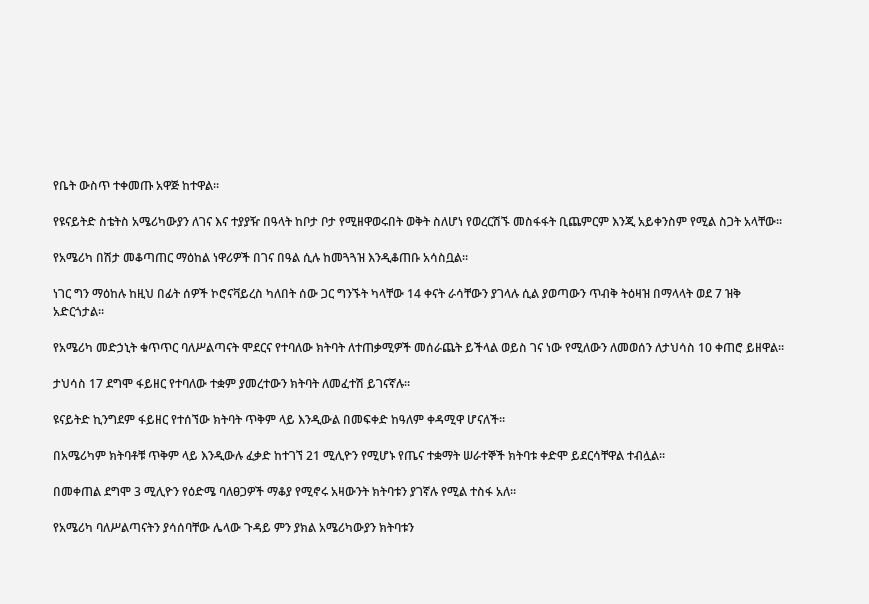የቤት ውስጥ ተቀመጡ አዋጅ ከተዋል።

የዩናይትድ ስቴትስ አሜሪካውያን ለገና እና ተያያዥ በዓላት ከቦታ ቦታ የሚዘዋወሩበት ወቅት ስለሆነ የወረርሽኙ መስፋፋት ቢጨምርም እንጂ አይቀንስም የሚል ስጋት አላቸው።

የአሜሪካ በሽታ መቆጣጠር ማዕከል ነዋሪዎች በገና በዓል ሲሉ ከመጓጓዝ እንዲቆጠቡ አሳስቧል።

ነገር ግን ማዕከሉ ከዚህ በፊት ሰዎች ኮሮናቫይረስ ካለበት ሰው ጋር ግንኙት ካላቸው 14 ቀናት ራሳቸውን ያገላሉ ሲል ያወጣውን ጥብቅ ትዕዛዝ በማላላት ወደ 7 ዝቅ አድርጎታል።

የአሜሪካ መድኃኒት ቁጥጥር ባለሥልጣናት ሞደርና የተባለው ክትባት ለተጠቃሚዎች መሰራጨት ይችላል ወይስ ገና ነው የሚለውን ለመወሰን ለታህሳስ 10 ቀጠሮ ይዘዋል።

ታህሳስ 17 ደግሞ ፋይዘር የተባለው ተቋም ያመረተውን ክትባት ለመፈተሽ ይገናኛሉ።

ዩናይትድ ኪንግደም ፋይዘር የተሰኘው ክትባት ጥቅም ላይ እንዲውል በመፍቀድ ከዓለም ቀዳሚዋ ሆናለች።

በአሜሪካም ክትባቶቹ ጥቅም ላይ እንዲውሉ ፈቃድ ከተገኘ 21 ሚሊዮን የሚሆኑ የጤና ተቋማት ሠራተኞች ክትባቱ ቀድሞ ይደርሳቸዋል ተብሏል።

በመቀጠል ደግሞ 3 ሚሊዮን የዕድሜ ባለፀጋዎች ማቆያ የሚኖሩ አዛውንት ክትባቱን ያገኛሉ የሚል ተስፋ አለ።

የአሜሪካ ባለሥልጣናትን ያሳሰባቸው ሌላው ጉዳይ ምን ያክል አሜሪካውያን ክትባቱን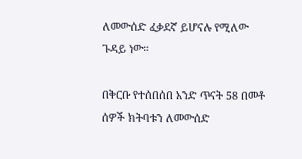ለመውሰድ ፈቃደኛ ይሆናሉ የሚለው ጉዳይ ነው።

በቅርቡ የተሰበሰበ አንድ ጥናት 58 በመቶ ሰዎች ክትባቱን ለመውሰድ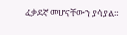ፈቃደኛ መሆናቸውን ያሳያል።